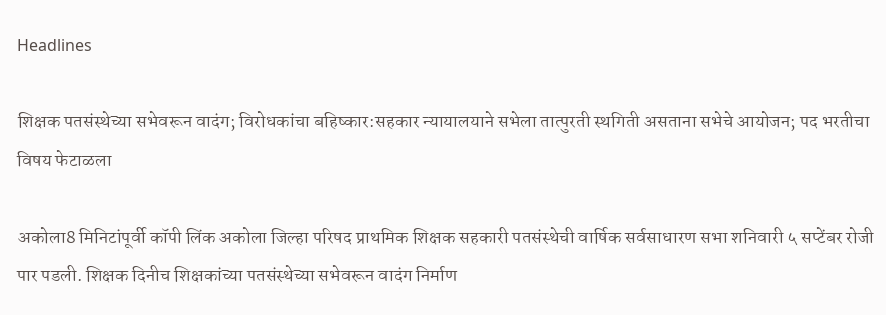Headlines

शिक्षक पतसंस्थेच्या सभेवरून वादंग; विरोधकांचा बहिष्कार:सहकार न्यायालयाने सभेला तात्पुरती स्थगिती असताना सभेचे आयोजन; पद भरतीचा विषय फेटाळला

अकोला8 मिनिटांपूर्वी कॉपी लिंक अकोला जिल्हा परिषद प्राथमिक शिक्षक सहकारी पतसंस्थेची वार्षिक सर्वसाधारण सभा शनिवारी ५ सप्टेंबर रोजी पार पडली. शिक्षक दिनीच शिक्षकांच्या पतसंस्थेच्या सभेवरून वादंग निर्माण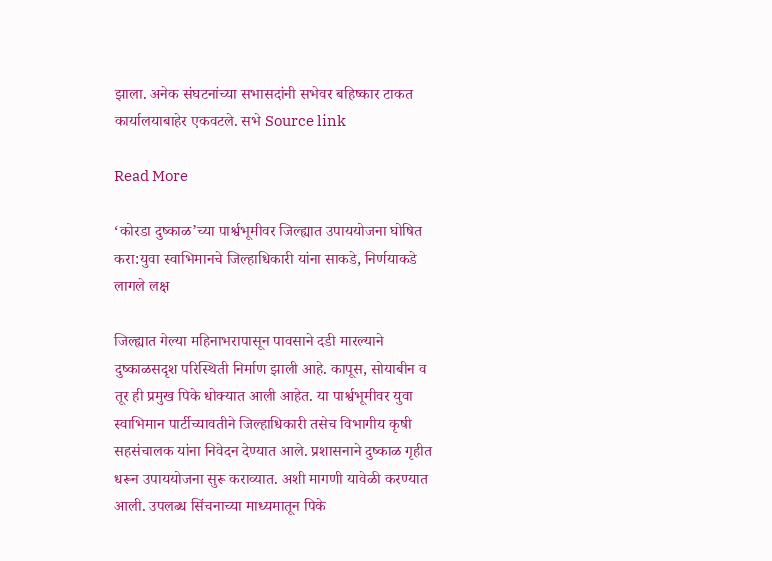झाला. अनेक संघटनांच्या सभासदांनी सभेवर बहिष्कार टाकत कार्यालयाबाहेर एकवटले. सभे Source link

Read More

‘कोरडा दुष्काळ’च्या पार्श्वभूमीवर जिल्ह्यात उपाययोजना घोषित करा:युवा स्वाभिमानचे जिल्हाधिकारी यांना साकडे, निर्णयाकडे लागले लक्ष

जिल्ह्यात गेल्या महिनाभरापासून पावसाने दडी मारल्याने दुष्काळसदृश परिस्थिती निर्माण झाली आहे. कापूस, सोयाबीन व तूर ही प्रमुख पिके धोक्यात आली आहेत. या पार्श्वभूमीवर युवा स्वाभिमान पार्टीच्यावतीने जिल्हाधिकारी तसेच विभागीय कृषी सहसंचालक यांना निवेदन देण्यात आले. प्रशासनाने दुष्काळ गृहीत धरून उपाययोजना सुरू कराव्यात. अशी मागणी यावेळी करण्यात आली. उपलब्ध सिंचनाच्या माध्यमातून पिके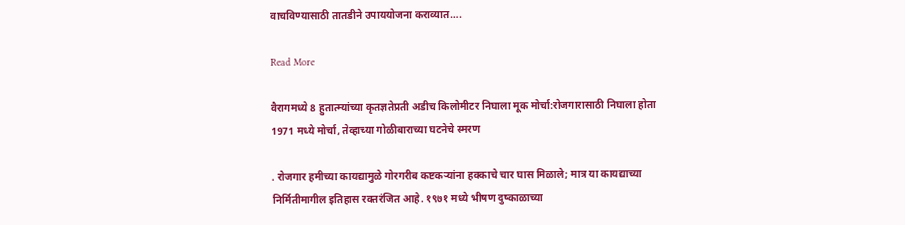वाचविण्यासाठी तातडीने उपाययोजना कराव्यात….

Read More

वैरागमध्ये 8 हुतात्म्यांच्या कृतज्ञतेप्रती अडीच किलोमीटर निघाला मूक मोर्चा:रोजगारासाठी निघाला होता 1971 मध्ये मोर्चा, तेव्हाच्या गोळीबाराच्या घटनेचे स्मरण

. रोजगार हमीच्या कायद्यामुळे गोरगरीब कष्टकऱ्यांना हक्काचे चार घास मिळाले; मात्र या कायद्याच्या निर्मितीमागील इतिहास रक्तरंजित आहे. १९७१ मध्ये भीषण दुष्काळाच्या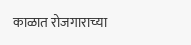काळात रोजगाराच्या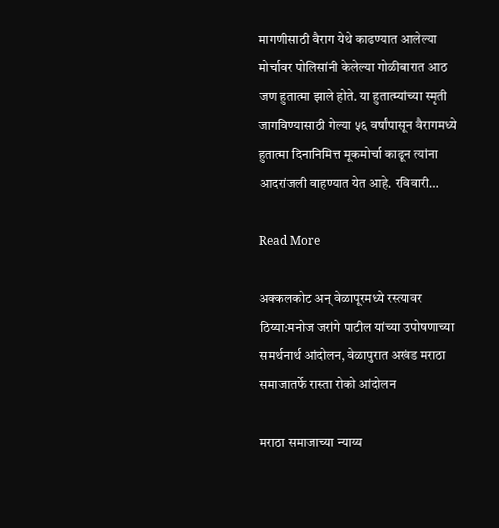मागणीसाठी वैराग येथे काढण्यात आलेल्या मोर्चावर पोलिसांनी केलेल्या गोळीबारात आठ जण हुतात्मा झाले होते. या हुतात्म्यांच्या स्मृती जागविण्यासाठी गेल्या ५६ वर्षांपासून वैरागमध्ये हुतात्मा दिनानिमित्त मूकमोर्चा काढून त्यांना आदरांजली वाहण्यात येत आहे. रविवारी…

Read More

अक्कलकोट अन् वेळापूरमध्ये रस्त्यावर ठिय्या:मनोज जरांगे पाटील यांच्या उपोषणाच्या समर्थनार्थ आंदोलन, वेळापुरात अखंड मराठा समाजातर्फे रास्ता रोको आंदोलन

मराठा समाजाच्या न्याय्य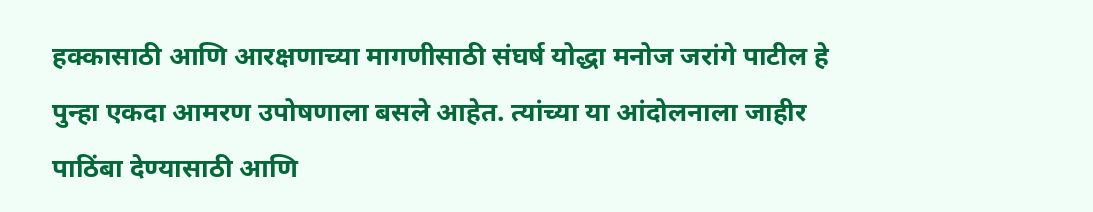हक्कासाठी आणि आरक्षणाच्या मागणीसाठी संघर्ष योद्धा मनोज जरांगे पाटील हे पुन्हा एकदा आमरण उपोषणाला बसले आहेत. त्यांच्या या आंदोलनाला जाहीर पाठिंबा देण्यासाठी आणि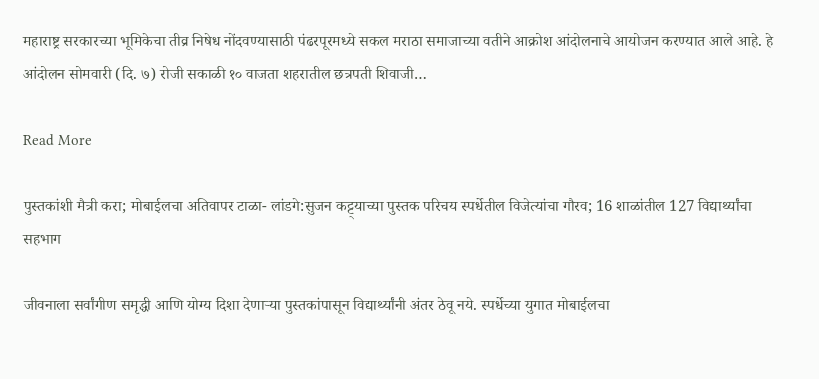महाराष्ट्र सरकारच्या भूमिकेचा तीव्र निषेध नोंदवण्यासाठी पंढरपूरमध्ये सकल मराठा समाजाच्या वतीने आक्रोश आंदोलनाचे आयोजन करण्यात आले आहे. हे आंदोलन सोमवारी (दि. ७) रोजी सकाळी १० वाजता शहरातील छत्रपती शिवाजी…

Read More

पुस्तकांशी मैत्री करा; मोबाईलचा अतिवापर टाळा- लांडगे:सुजन कट्ट्याच्या पुस्तक परिचय स्पर्धेतील विजेत्यांचा गौरव; 16 शाळांतील 127 विद्यार्थ्यांचा सहभाग

जीवनाला सर्वांगीण समृद्धी आणि योग्य दिशा देणाऱ्या पुस्तकांपासून विद्यार्थ्यांनी अंतर ठेवू नये. स्पर्धेच्या युगात मोबाईलचा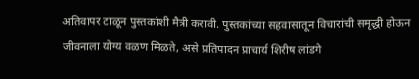अतिवापर टाळून पुस्तकांशी मैत्री करावी. पुस्तकांच्या सहवासातून विचारांची समृद्धी होऊन जीवनाला योग्य वळण मिळते, असे प्रतिपादन प्राचार्य शिरीष लांडगे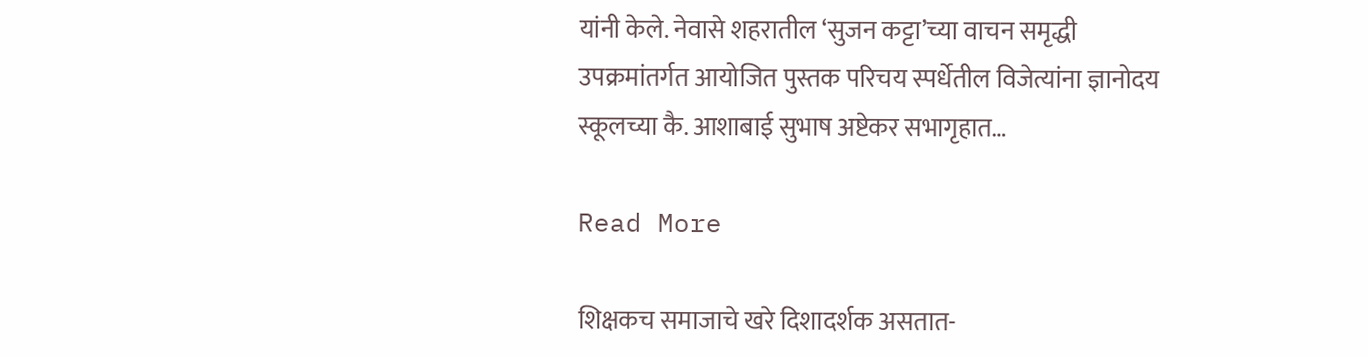यांनी केले. नेवासे शहरातील ‘सुजन कट्टा’च्या वाचन समृद्धी उपक्रमांतर्गत आयोजित पुस्तक परिचय स्पर्धेतील विजेत्यांना ज्ञानोदय स्कूलच्या कै. आशाबाई सुभाष अष्टेकर सभागृहात…

Read More

शिक्षकच समाजाचे खरे दिशादर्शक असतात-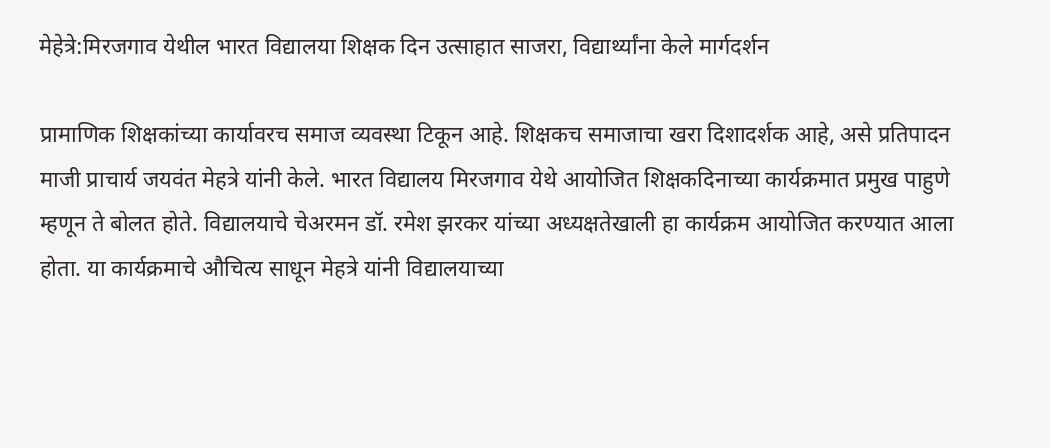मेहेत्रे:मिरजगाव येथील भारत विद्यालया शिक्षक दिन उत्साहात साजरा, विद्यार्थ्यांना केले मार्गदर्शन

प्रामाणिक शिक्षकांच्या कार्यावरच समाज व्यवस्था टिकून आहे. शिक्षकच समाजाचा खरा दिशादर्शक आहे, असे प्रतिपादन माजी प्राचार्य जयवंत मेहत्रे यांनी केले. भारत विद्यालय मिरजगाव येथे आयोजित शिक्षकदिनाच्या कार्यक्रमात प्रमुख पाहुणे म्हणून ते बोलत होते. विद्यालयाचे चेअरमन डॉ. रमेश झरकर यांच्या अध्यक्षतेखाली हा कार्यक्रम आयोजित करण्यात आला होता. या कार्यक्रमाचे औचित्य साधून मेहत्रे यांनी विद्यालयाच्या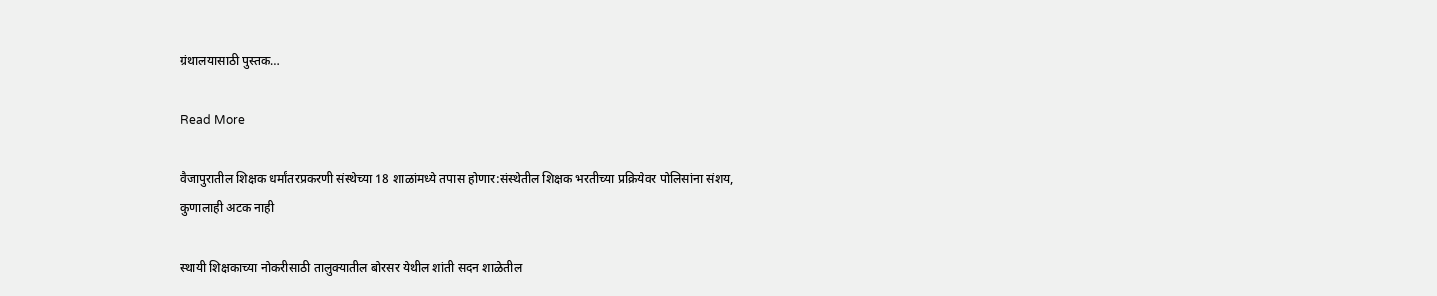ग्रंथालयासाठी पुस्तक…

Read More

वैजापुरातील शिक्षक धर्मांतरप्रकरणी संस्थेच्या 18 शाळांमध्ये तपास होणार:संस्थेतील शिक्षक भरतीच्या प्रक्रियेवर पोलिसांना संशय, कुणालाही अटक नाही

स्थायी शिक्षकाच्या नोकरीसाठी तालुक्यातील बोरसर येथील शांती सदन शाळेतील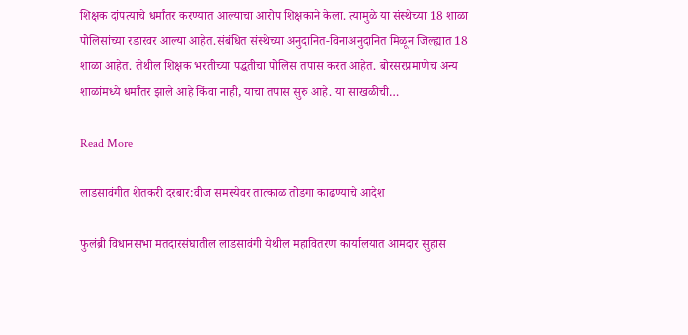शिक्षक दांपत्याचे धर्मांतर करण्यात आल्याचा आरोप शिक्षकाने केला. त्यामुळे या संस्थेच्या 18 शाळा पोलिसांच्या रडारवर आल्या आहेत.संबंधित संस्थेच्या अनुदानित-विनाअनुदानित मिळून जिल्ह्यात 18 शाळा आहेत. तेथील शिक्षक भरतीच्या पद्धतीचा पोलिस तपास करत आहेत. बोरसरप्रमाणेच अन्य शाळांमध्ये धर्मांतर झाले आहे किंवा नाही, याचा तपास सुरु आहे. या साखळीची…

Read More

लाडसावंगीत शेतकरी दरबार:वीज समस्येवर तात्काळ तोडगा काढण्याचे आदेश

फुलंब्री विधानसभा मतदारसंघातील लाडसावंगी येथील महावितरण कार्यालयात आमदार सुहास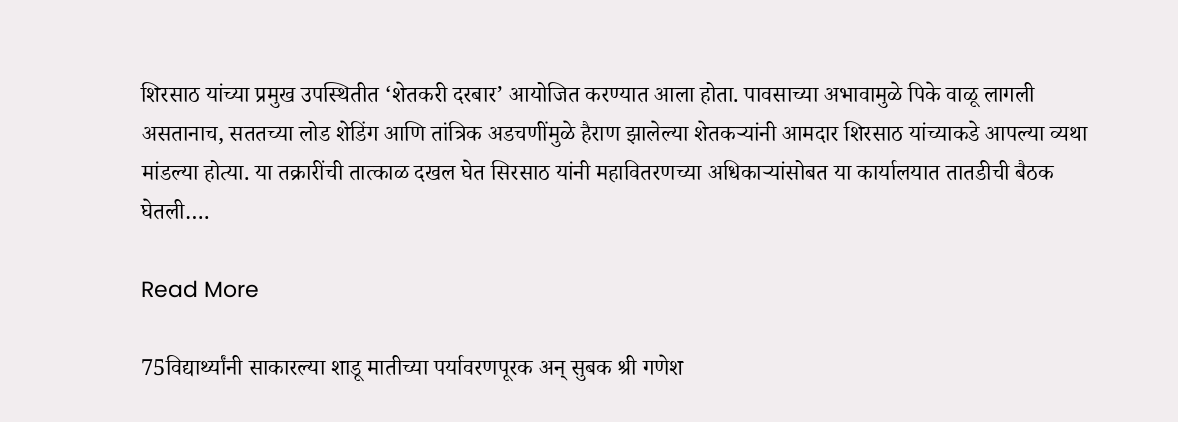शिरसाठ यांच्या प्रमुख उपस्थितीत ‘शेतकरी दरबार’ आयोजित करण्यात आला होता. पावसाच्या अभावामुळे पिके वाळू लागली असतानाच, सततच्या लोड शेडिंग आणि तांत्रिक अडचणींमुळे हैराण झालेल्या शेतकऱ्यांनी आमदार शिरसाठ यांच्याकडे आपल्या व्यथा मांडल्या होत्या. या तक्रारींची तात्काळ दखल घेत सिरसाठ यांनी महावितरणच्या अधिकाऱ्यांसोबत या कार्यालयात तातडीची बैठक घेतली….

Read More

75विद्यार्थ्यांनी साकारल्या शाडू मातीच्या पर्यावरणपूरक अन् सुबक श्री गणेश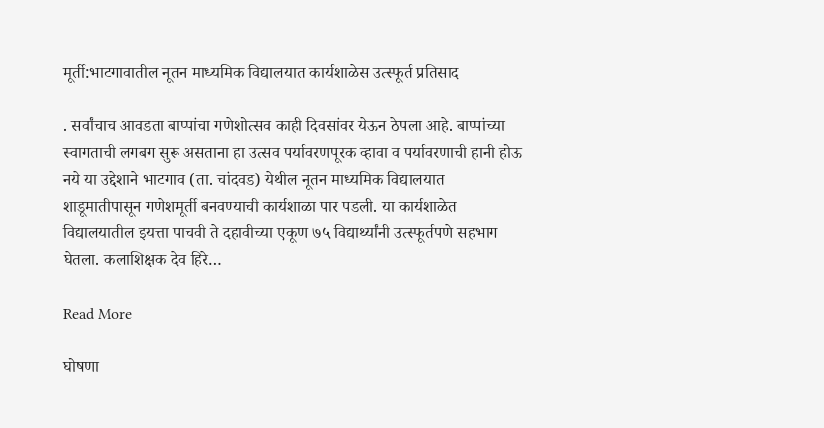मूर्ती:भाटगावातील नूतन माध्यमिक विद्यालयात कार्यशाळेस उत्स्फूर्त प्रतिसाद

. सर्वांचाच आवडता बाप्पांचा गणेशोत्सव काही दिवसांवर येऊन ठेपला आहे. बाप्पांच्या स्वागताची लगबग सुरू असताना हा उत्सव पर्यावरणपूरक व्हावा व पर्यावरणाची हानी होऊ नये या उद्देशाने भाटगाव (ता. चांदवड) येथील नूतन माध्यमिक विद्यालयात शाडूमातीपासून गणेशमूर्ती बनवण्याची कार्यशाळा पार पडली. या कार्यशाळेत विद्यालयातील इयत्ता पाचवी ते दहावीच्या एकूण ७५ विद्यार्थ्यांनी उत्स्फूर्तपणे सहभाग घेतला. कलाशिक्षक देव हिरे…

Read More

घोषणा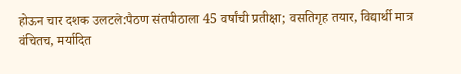होऊन चार दशक उलटले:पैठण संतपीठाला 45 वर्षांची प्रतीक्षा; वसतिगृह तयार, विद्यार्थी मात्र वंचितच, मर्यादित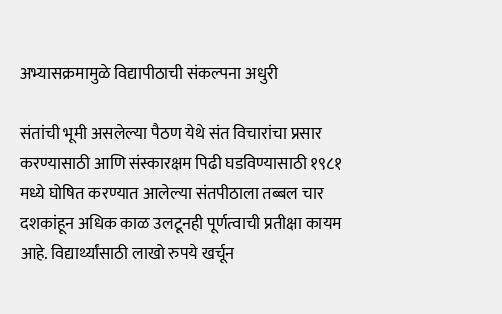अभ्यासक्रमामुळे विद्यापीठाची संकल्पना अधुरी

संतांची भूमी असलेल्या पैठण येथे संत विचारांचा प्रसार करण्यासाठी आणि संस्कारक्षम पिढी घडविण्यासाठी १९८१ मध्ये घोषित करण्यात आलेल्या संतपीठाला तब्बल चार दशकांहून अधिक काळ उलटूनही पूर्णत्वाची प्रतीक्षा कायम आहे. विद्यार्थ्यांसाठी लाखो रुपये खर्चून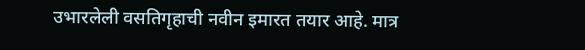उभारलेली वसतिगृहाची नवीन इमारत तयार आहे. मात्र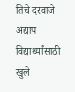तिचे दरवाजे अद्याप विद्यार्थ्यांसाठी खुले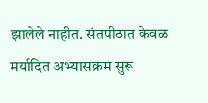झालेले नाहीत. संतपीठात केवळ मर्यादित अभ्यासक्रम सुरू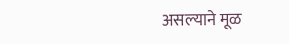असल्याने मूळ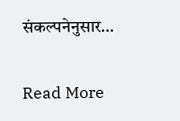संकल्पनेनुसार…

Read More